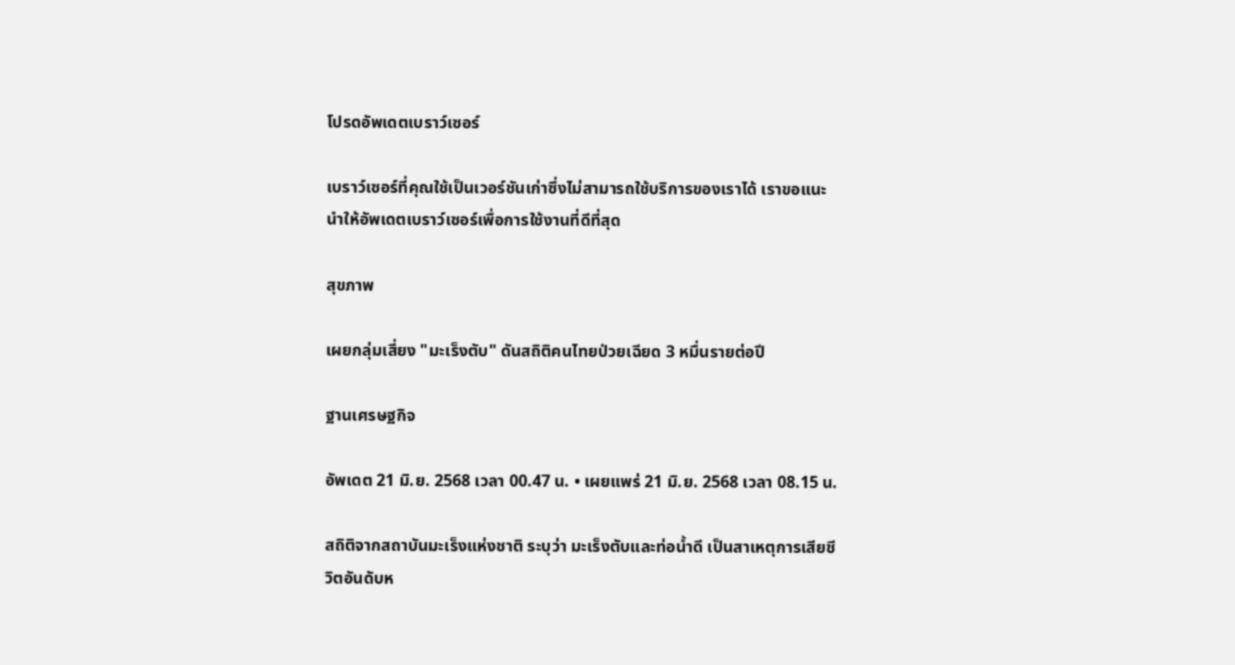โปรดอัพเดตเบราว์เซอร์

เบราว์เซอร์ที่คุณใช้เป็นเวอร์ชันเก่าซึ่งไม่สามารถใช้บริการของเราได้ เราขอแนะนำให้อัพเดตเบราว์เซอร์เพื่อการใช้งานที่ดีที่สุด

สุขภาพ

เผยกลุ่มเสี่ยง "มะเร็งตับ" ดันสถิติคนไทยป่วยเฉียด 3 หมื่นรายต่อปี

ฐานเศรษฐกิจ

อัพเดต 21 มิ.ย. 2568 เวลา 00.47 น. • เผยแพร่ 21 มิ.ย. 2568 เวลา 08.15 น.

สถิติจากสถาบันมะเร็งแห่งชาติ ระบุว่า มะเร็งตับและท่อน้ำดี เป็นสาเหตุการเสียชีวิตอันดับห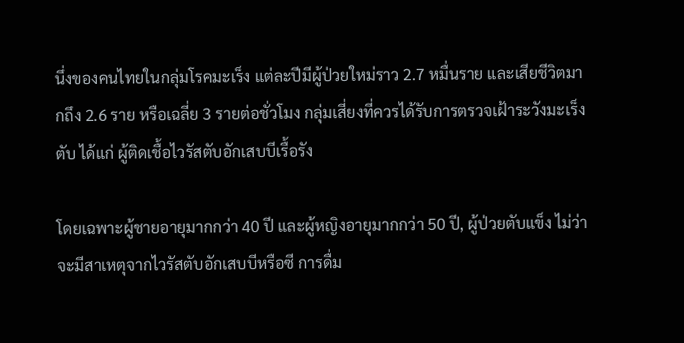นึ่งของคนไทยในกลุ่มโรคมะเร็ง แต่ละปีมีผู้ป่วยใหม่ราว 2.7 หมื่นราย และเสียชีวิตมากถึง 2.6 ราย หรือเฉลี่ย 3 รายต่อชั่วโมง กลุ่มเสี่ยงที่ควรได้รับการตรวจเฝ้าระวังมะเร็งตับ ได้แก่ ผู้ติดเชื้อไวรัสตับอักเสบบีเรื้อรัง

โดยเฉพาะผู้ชายอายุมากกว่า 40 ปี และผู้หญิงอายุมากกว่า 50 ปี, ผู้ป่วยตับแข็ง ไม่ว่าจะมีสาเหตุจากไวรัสตับอักเสบบีหรือซี การดื่ม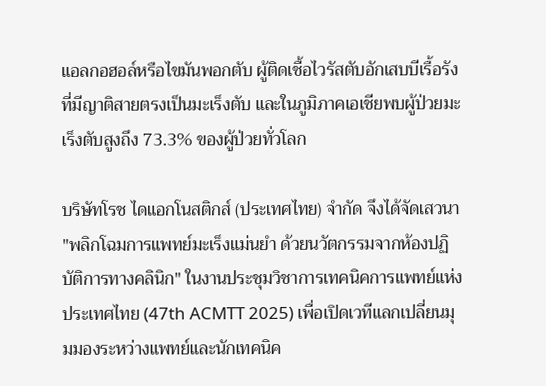แอลกอฮอล์หรือไขมันพอกตับ ผู้ติดเชื้อไวรัสตับอักเสบบีเรื้อรังที่มีญาติสายตรงเป็นมะเร็งตับ และในภูมิภาคเอเชียพบผู้ป่วยมะเร็งตับสูงถึง 73.3% ของผู้ป่วยทั่วโลก

บริษัทโรช ไดแอกโนสติกส์ (ประเทศไทย) จำกัด จึงได้จัดเสวนา "พลิกโฉมการแพทย์มะเร็งแม่นยำ ด้วยนวัตกรรมจากห้องปฏิบัติการทางคลินิก" ในงานประชุมวิชาการเทคนิคการแพทย์แห่งประเทศไทย (47th ACMTT 2025) เพื่อเปิดเวทีแลกเปลี่ยนมุมมองระหว่างแพทย์และนักเทคนิค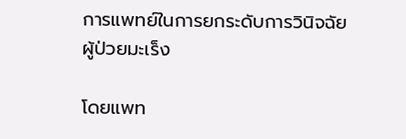การแพทย์ในการยกระดับการวินิจฉัยผู้ป่วยมะเร็ง

โดยแพท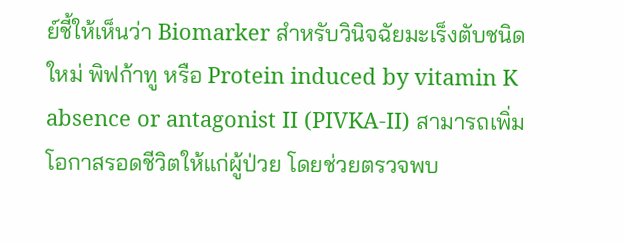ย์ชี้ให้เห็นว่า Biomarker สำหรับวินิจฉัยมะเร็งตับชนิดใหม่ พิฟก้าทู หรือ Protein induced by vitamin K absence or antagonist II (PIVKA-II) สามารถเพิ่มโอกาสรอดชีวิตให้แก่ผู้ป่วย โดยช่วยตรวจพบ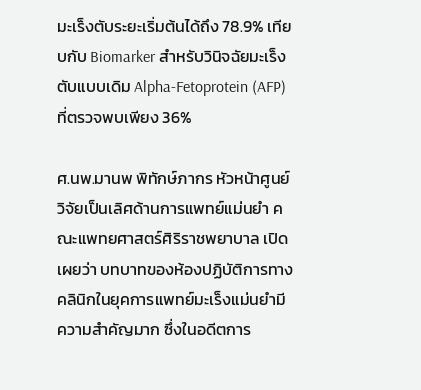มะเร็งตับระยะเริ่มต้นได้ถึง 78.9% เทียบกับ Biomarker สำหรับวินิจฉัยมะเร็งตับแบบเดิม Alpha-Fetoprotein (AFP) ที่ตรวจพบเพียง 36%

ศ.นพ.มานพ พิทักษ์ภากร หัวหน้าศูนย์วิจัยเป็นเลิศด้านการแพทย์แม่นยำ คณะแพทยศาสตร์ศิริราชพยาบาล เปิดเผยว่า บทบาทของห้องปฏิบัติการทางคลินิกในยุคการแพทย์มะเร็งแม่นยำมีความสำคัญมาก ซึ่งในอดีตการ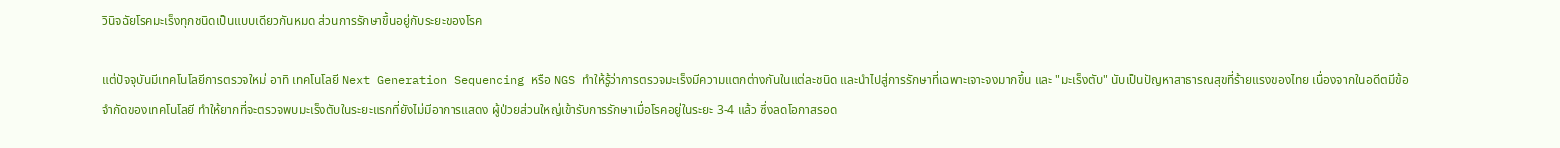วินิจฉัยโรคมะเร็งทุกชนิดเป็นแบบเดียวกันหมด ส่วนการรักษาขึ้นอยู่กับระยะของโรค

แต่ปัจจุบันมีเทคโนโลยีการตรวจใหม่ อาทิ เทคโนโลยี Next Generation Sequencing หรือ NGS ทำให้รู้ว่าการตรวจมะเร็งมีความแตกต่างกันในแต่ละชนิด และนำไปสู่การรักษาที่เฉพาะเจาะจงมากขึ้น และ "มะเร็งตับ" นับเป็นปัญหาสาธารณสุขที่ร้ายแรงของไทย เนื่องจากในอดีตมีข้อจำกัดของเทคโนโลยี ทำให้ยากที่จะตรวจพบมะเร็งตับในระยะแรกที่ยังไม่มีอาการแสดง ผู้ป่วยส่วนใหญ่เข้ารับการรักษาเมื่อโรคอยู่ในระยะ 3-4 แล้ว ซึ่งลดโอกาสรอด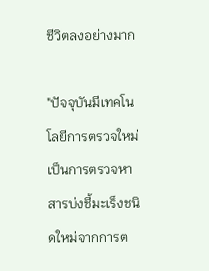ชีวิตลงอย่างมาก

"ปัจจุบันมีเทคโนโลยีการตรวจใหม่ เป็นการตรวจหาสารบ่งชี้มะเร็งชนิดใหม่จากการต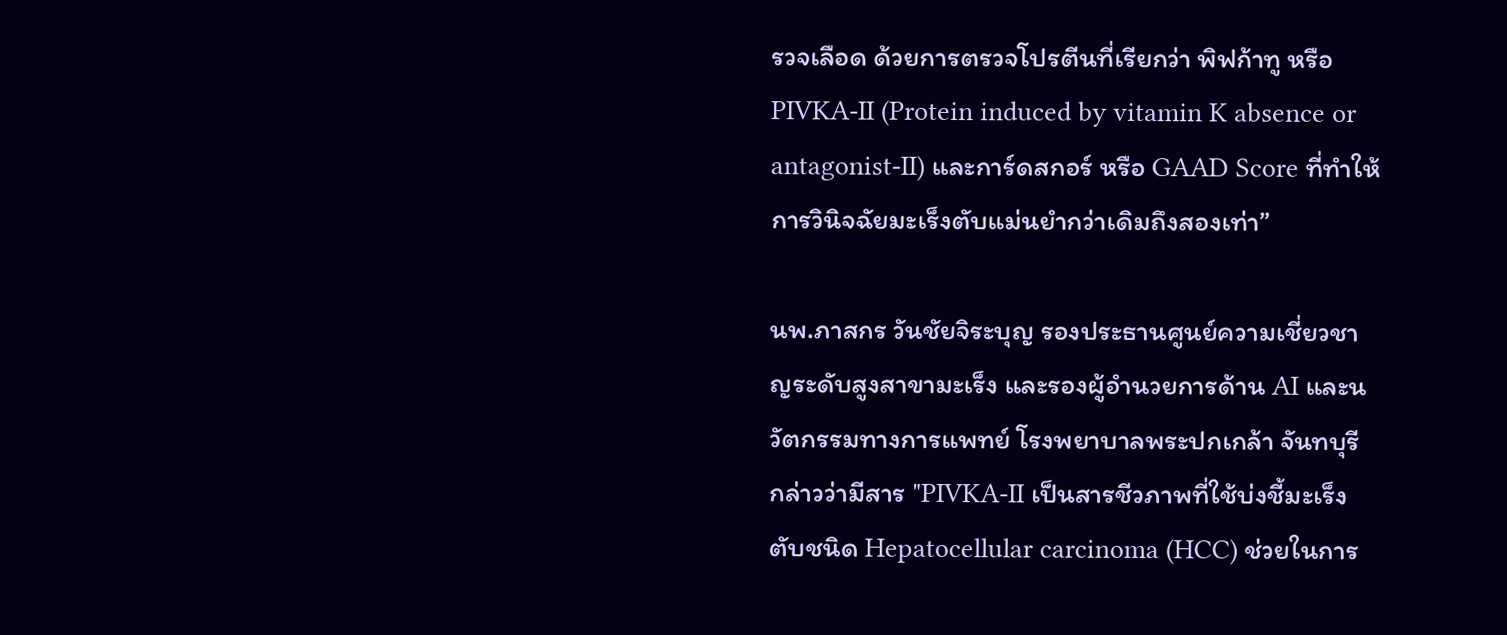รวจเลือด ด้วยการตรวจโปรตีนที่เรียกว่า พิฟก้าทู หรือ PIVKA-II (Protein induced by vitamin K absence or antagonist-II) และการ์ดสกอร์ หรือ GAAD Score ที่ทำให้การวินิจฉัยมะเร็งตับแม่นยำกว่าเดิมถึงสองเท่า”

นพ.ภาสกร วันชัยจิระบุญ รองประธานศูนย์ความเชี่ยวชาญระดับสูงสาขามะเร็ง และรองผู้อำนวยการด้าน AI และนวัตกรรมทางการแพทย์ โรงพยาบาลพระปกเกล้า จันทบุรี กล่าวว่ามีสาร "PIVKA-II เป็นสารชีวภาพที่ใช้บ่งชี้มะเร็งตับชนิด Hepatocellular carcinoma (HCC) ช่วยในการ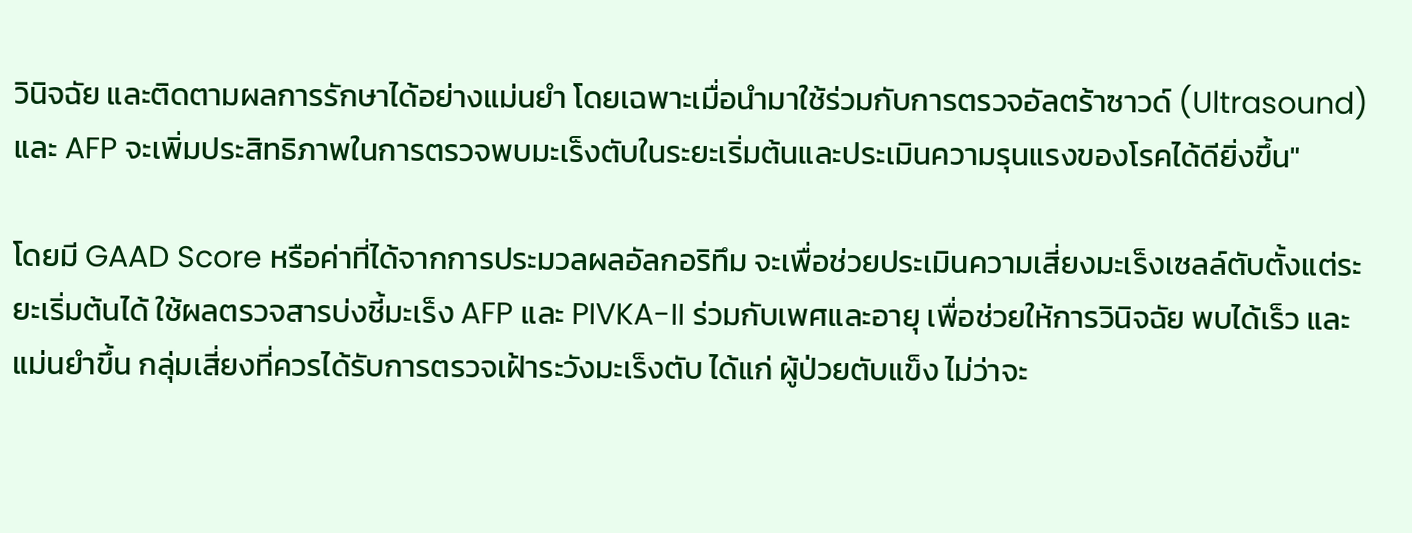วินิจฉัย และติดตามผลการรักษาได้อย่างแม่นยำ โดยเฉพาะเมื่อนำมาใช้ร่วมกับการตรวจอัลตร้าซาวด์ (Ultrasound) และ AFP จะเพิ่มประสิทธิภาพในการตรวจพบมะเร็งตับในระยะเริ่มต้นและประเมินความรุนแรงของโรคได้ดียิ่งขึ้น"

โดยมี GAAD Score หรือค่าที่ได้จากการประมวลผลอัลกอริทึม จะเพื่อช่วยประเมินความเสี่ยงมะเร็งเซลล์ตับตั้งแต่ระยะเริ่มต้นได้ ใช้ผลตรวจสารบ่งชี้มะเร็ง AFP และ PIVKA-II ร่วมกับเพศและอายุ เพื่อช่วยให้การวินิจฉัย พบได้เร็ว และแม่นยำขึ้น กลุ่มเสี่ยงที่ควรได้รับการตรวจเฝ้าระวังมะเร็งตับ ได้แก่ ผู้ป่วยตับแข็ง ไม่ว่าจะ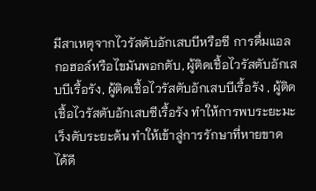มีสาเหตุจากไวรัสตับอักเสบบีหรือซี การดื่มแอลกอฮอล์หรือไขมันพอกตับ, ผู้ติดเชื้อไวรัสตับอักเสบบีเรื้อรัง, ผู้ติดเชื้อไวรัสตับอักเสบบีเรื้อรัง , ผู้ติดเชื้อไวรัสตับอักเสบซีเรื้อรัง ทำให้การพบระยะมะเร็งตับระยะต้น ทำให้เข้าสู่การรักษาที่หายขาด ได้ดี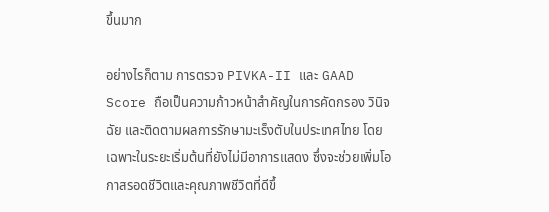ขึ้นมาก

อย่างไรก็ตาม การตรวจ PIVKA-II และ GAAD Score ถือเป็นความก้าวหน้าสำคัญในการคัดกรอง วินิจฉัย และติดตามผลการรักษามะเร็งตับในประเทศไทย โดยเฉพาะในระยะเริ่มต้นที่ยังไม่มีอาการแสดง ซึ่งจะช่วยเพิ่มโอกาสรอดชีวิตและคุณภาพชีวิตที่ดีขึ้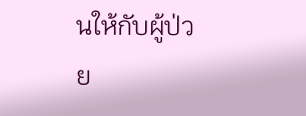นให้กับผู้ป่วย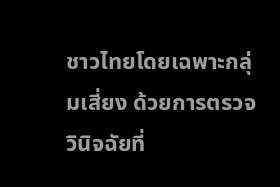ชาวไทยโดยเฉพาะกลุ่มเสี่ยง ด้วยการตรวจวินิจฉัยที่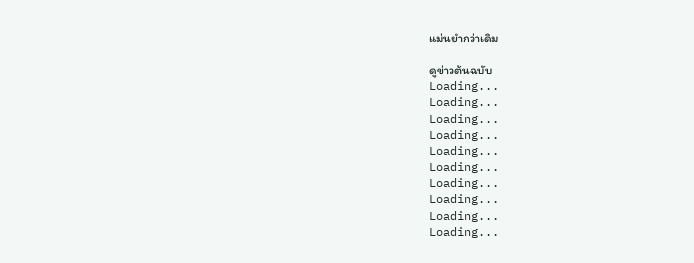แม่นยำกว่าเดิม

ดูข่าวต้นฉบับ
Loading...
Loading...
Loading...
Loading...
Loading...
Loading...
Loading...
Loading...
Loading...
Loading...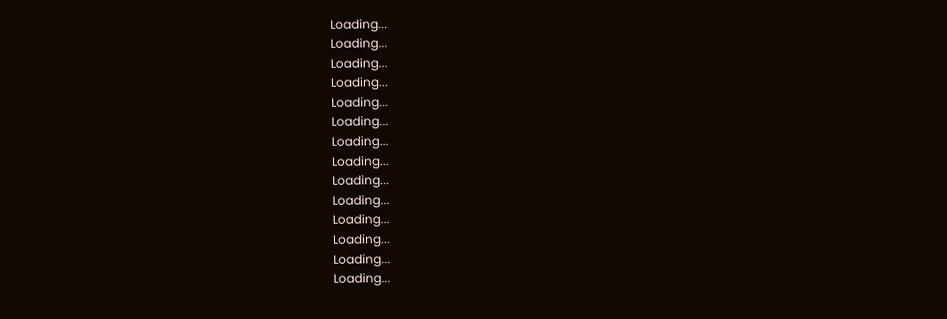Loading...
Loading...
Loading...
Loading...
Loading...
Loading...
Loading...
Loading...
Loading...
Loading...
Loading...
Loading...
Loading...
Loading...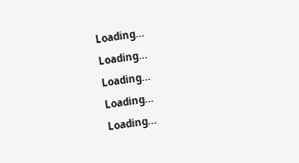Loading...
Loading...
Loading...
Loading...
Loading...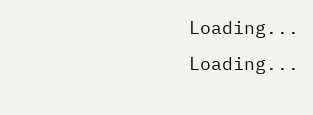Loading...
Loading...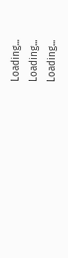Loading...
Loading...
Loading...